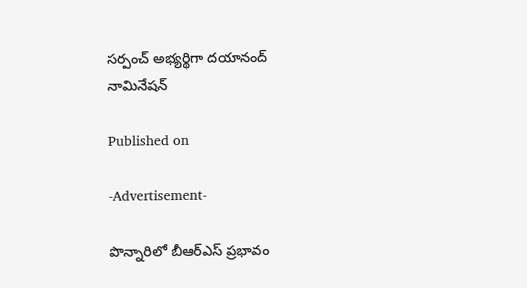సర్పంచ్ అభ్యర్థిగా దయానంద్ నామినేషన్

Published on

-Advertisement-

పొన్నారిలో బీఆర్ఎస్ ప్రభావం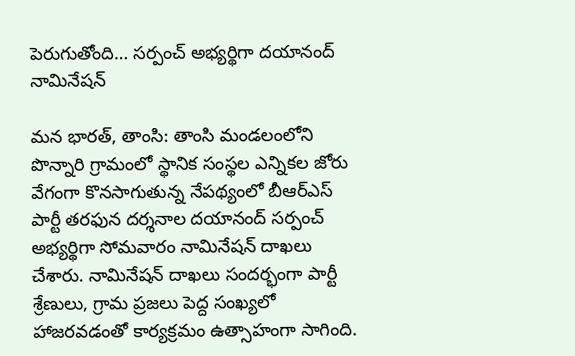పెరుగుతోంది… సర్పంచ్ అభ్యర్థిగా దయానంద్ నామినేషన్

మన భారత్, తాంసి: తాంసి మండలంలోని పొన్నారి గ్రామంలో స్థానిక సంస్థల ఎన్నికల జోరు వేగంగా కొనసాగుతున్న నేపథ్యంలో బీఆర్ఎస్ పార్టీ తరఫున దర్శనాల దయానంద్ సర్పంచ్ అభ్యర్థిగా సోమవారం నామినేషన్ దాఖలు చేశారు. నామినేషన్ దాఖలు సందర్భంగా పార్టీ శ్రేణులు, గ్రామ ప్రజలు పెద్ద సంఖ్యలో హాజరవడంతో కార్యక్రమం ఉత్సాహంగా సాగింది.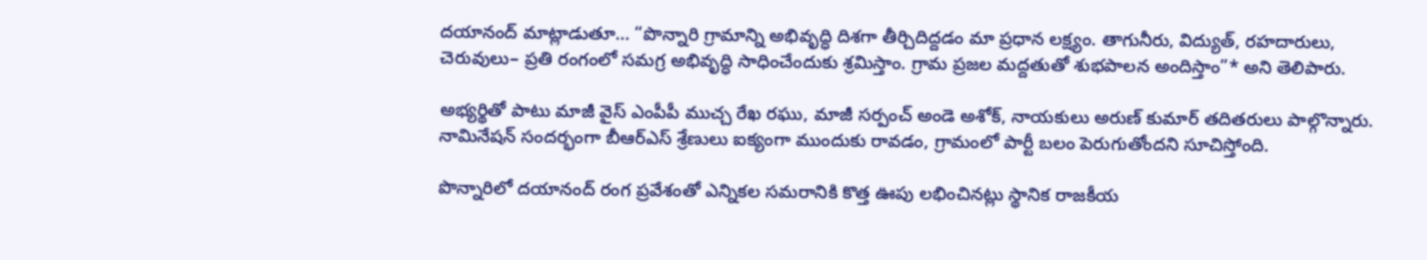దయానంద్ మాట్లాడుతూ… “పొన్నారి గ్రామాన్ని అభివృద్ధి దిశగా తీర్చిదిద్దడం మా ప్రధాన లక్ష్యం. తాగునీరు, విద్యుత్, రహదారులు, చెరువులు– ప్రతి రంగంలో సమగ్ర అభివృద్ధి సాధించేందుకు శ్రమిస్తాం. గ్రామ ప్రజల మద్దతుతో శుభపాలన అందిస్తాం”* అని తెలిపారు.

అభ్యర్థితో పాటు మాజీ వైస్ ఎంపీపీ ముచ్చ రేఖ రఘు, మాజీ సర్పంచ్ అండె అశోక్, నాయకులు అరుణ్ కుమార్ తదితరులు పాల్గొన్నారు. నామినేషన్ సందర్భంగా బీఆర్ఎస్ శ్రేణులు ఐక్యంగా ముందుకు రావడం, గ్రామంలో పార్టీ బలం పెరుగుతోందని సూచిస్తోంది.

పొన్నారిలో దయానంద్ రంగ ప్రవేశంతో ఎన్నికల సమరానికి కొత్త ఊపు లభించినట్లు స్థానిక రాజకీయ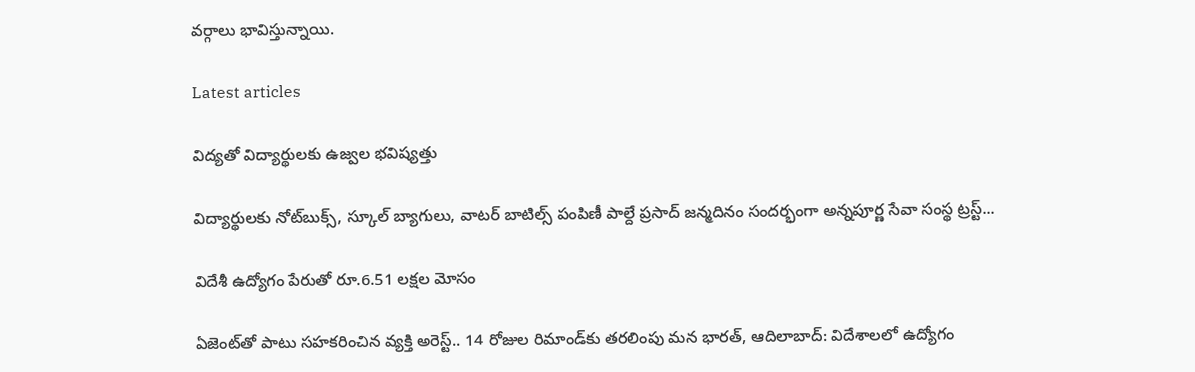వర్గాలు భావిస్తున్నాయి.

Latest articles

విద్యతో విద్యార్థులకు ఉజ్వల భవిష్యత్తు

విద్యార్థులకు నోట్‌బుక్స్, స్కూల్ బ్యాగులు, వాటర్ బాటిల్స్ పంపిణీ పాల్దే ప్రసాద్ జన్మదినం సందర్భంగా అన్నపూర్ణ సేవా సంస్థ ట్రస్ట్...

విదేశీ ఉద్యోగం పేరుతో రూ.6.51 లక్షల మోసం

ఏజెంట్‌తో పాటు సహకరించిన వ్యక్తి అరెస్ట్.. 14 రోజుల రిమాండ్‌కు తరలింపు మన భారత్, ఆదిలాబాద్: విదేశాలలో ఉద్యోగం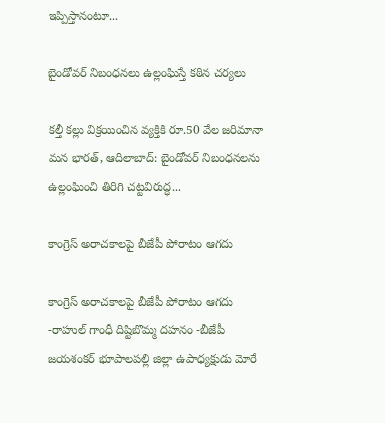ఇప్పిస్తానంటూ...

బైండోవర్ నిబంధనలు ఉల్లంఘిస్తే కఠిన చర్యలు

కల్తీ కల్లు విక్రయించిన వ్యక్తికి రూ.50 వేల జరిమానా మన భారత్, ఆదిలాబాద్: బైండోవర్ నిబంధనలను ఉల్లంఘించి తిరిగి చట్టవిరుద్ధ...

కాంగ్రెస్ అరాచకాలపై బీజేపీ పోరాటం ఆగదు

కాంగ్రెస్ అరాచకాలపై బీజేపీ పోరాటం ఆగదు -రాహుల్ గాంధీ దిష్టిబొమ్మ దహనం -బీజేపీ జయశంకర్ భూపాలపల్లి జిల్లా ఉపాధ్యక్షుడు మోరే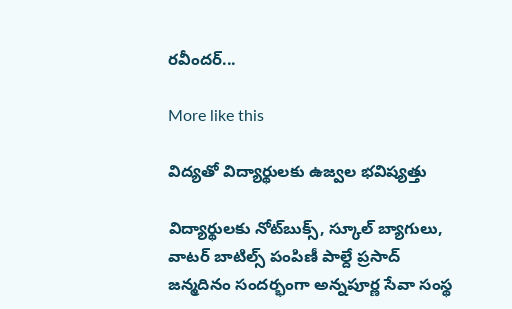రవీందర్...

More like this

విద్యతో విద్యార్థులకు ఉజ్వల భవిష్యత్తు

విద్యార్థులకు నోట్‌బుక్స్, స్కూల్ బ్యాగులు, వాటర్ బాటిల్స్ పంపిణీ పాల్దే ప్రసాద్ జన్మదినం సందర్భంగా అన్నపూర్ణ సేవా సంస్థ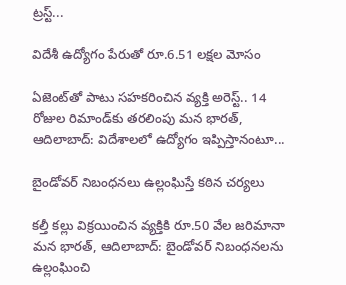ట్రస్ట్...

విదేశీ ఉద్యోగం పేరుతో రూ.6.51 లక్షల మోసం

ఏజెంట్‌తో పాటు సహకరించిన వ్యక్తి అరెస్ట్.. 14 రోజుల రిమాండ్‌కు తరలింపు మన భారత్, ఆదిలాబాద్: విదేశాలలో ఉద్యోగం ఇప్పిస్తానంటూ...

బైండోవర్ నిబంధనలు ఉల్లంఘిస్తే కఠిన చర్యలు

కల్తీ కల్లు విక్రయించిన వ్యక్తికి రూ.50 వేల జరిమానా మన భారత్, ఆదిలాబాద్: బైండోవర్ నిబంధనలను ఉల్లంఘించి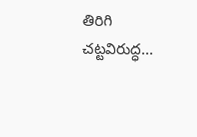తిరిగి చట్టవిరుద్ధ...